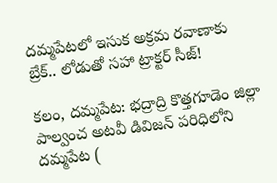దమ్మపేటలో ఇసుక అక్రమ రవాణాకు బ్రేక్.. లోడుతో సహా ట్రాక్టర్ సీజ్!

కలం, దమ్మపేట: భద్రాద్రి కొత్తగూడెం జిల్లా పాల్వంచ అటవీ డివిజన్ పరిధిలోని దమ్మపేట (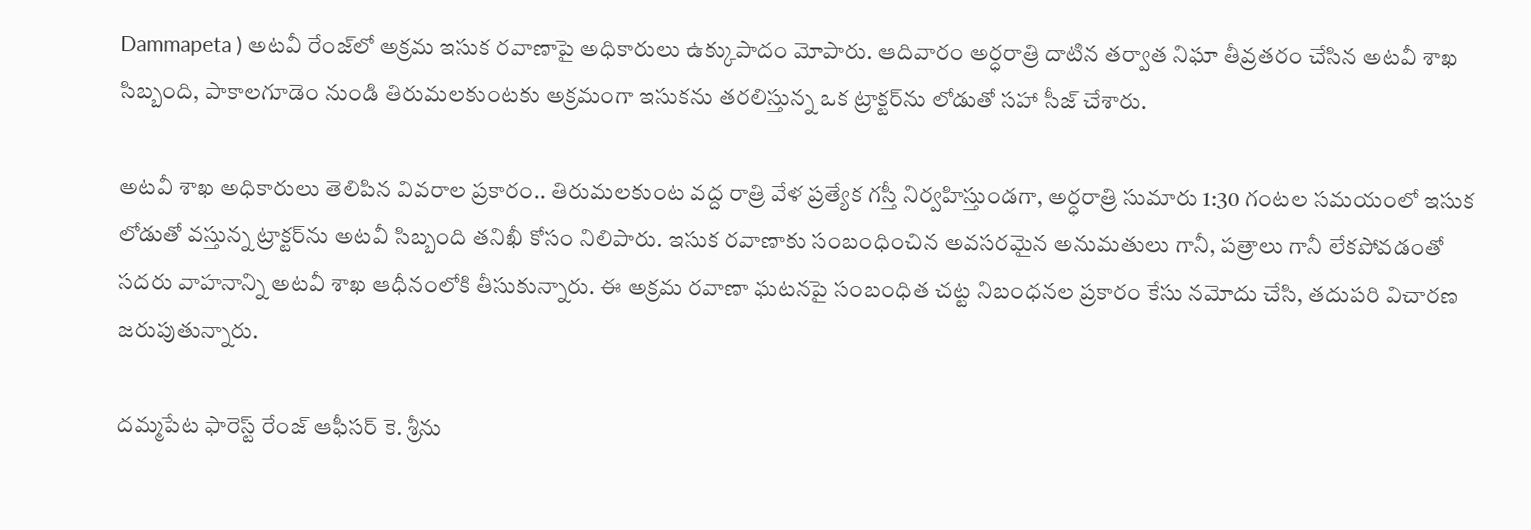Dammapeta ) అటవీ రేంజ్‌లో అక్రమ ఇసుక రవాణాపై అధికారులు ఉక్కుపాదం మోపారు. ఆదివారం అర్ధరాత్రి దాటిన తర్వాత నిఘా తీవ్రతరం చేసిన అటవీ శాఖ సిబ్బంది, పాకాలగూడెం నుండి తిరుమలకుంటకు అక్రమంగా ఇసుకను తరలిస్తున్న ఒక ట్రాక్టర్‌ను లోడుతో సహా సీజ్ చేశారు.

అటవీ శాఖ అధికారులు తెలిపిన వివరాల ప్రకారం.. తిరుమలకుంట వద్ద రాత్రి వేళ ప్రత్యేక గస్తీ నిర్వహిస్తుండగా, అర్ధరాత్రి సుమారు 1:30 గంటల సమయంలో ఇసుక లోడుతో వస్తున్న ట్రాక్టర్‌ను అటవీ సిబ్బంది తనిఖీ కోసం నిలిపారు. ఇసుక రవాణాకు సంబంధించిన అవసరమైన అనుమతులు గానీ, పత్రాలు గానీ లేకపోవడంతో సదరు వాహనాన్ని అటవీ శాఖ ఆధీనంలోకి తీసుకున్నారు. ఈ అక్రమ రవాణా ఘటనపై సంబంధిత చట్ట నిబంధనల ప్రకారం కేసు నమోదు చేసి, తదుపరి విచారణ జరుపుతున్నారు.

దమ్మపేట ఫారెస్ట్ రేంజ్ ఆఫీసర్ కె. శ్రీను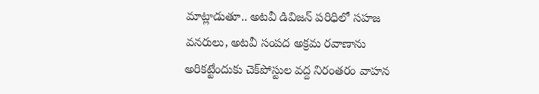మాట్లాడుతూ.. అటవీ డివిజన్ పరిధిలో సహజ వనరులు, అటవీ సంపద అక్రమ రవాణాను అరికట్టేందుకు చెక్‌పోస్టుల వద్ద నిరంతరం వాహన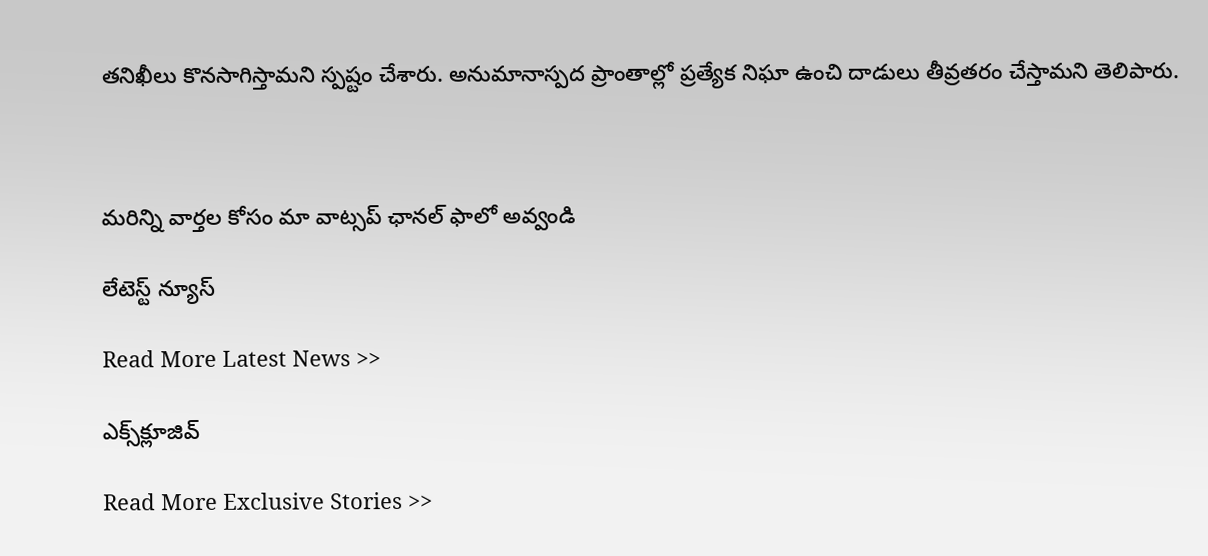తనిఖీలు కొనసాగిస్తామని స్పష్టం చేశారు. అనుమానాస్పద ప్రాంతాల్లో ప్రత్యేక నిఘా ఉంచి దాడులు తీవ్రతరం చేస్తామని తెలిపారు.



మ‌రిన్ని వార్త‌ల కోసం మా వాట్స‌ప్ ఛాన‌ల్ ఫాలో అవ్వండి

లేటెస్ట్ న్యూస్‌

Read More Latest News >>

ఎక్స్‌క్లూజివ్‌

Read More Exclusive Stories >>